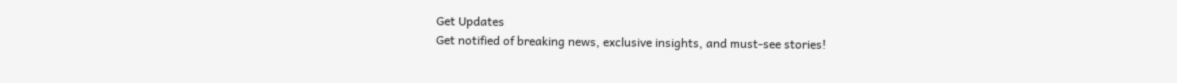Get Updates
Get notified of breaking news, exclusive insights, and must-see stories!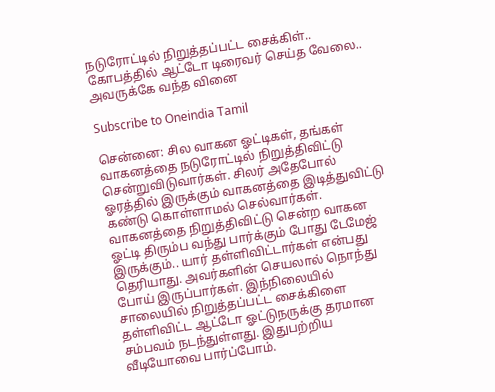நடுரோட்டில் நிறுத்தப்பட்ட சைக்கிள்.. கோபத்தில் ஆட்டோ டிரைவர் செய்த வேலை.. அவருக்கே வந்த வினை

Subscribe to Oneindia Tamil

சென்னை: சில வாகன ஓட்டிகள், தங்கள் வாகனத்தை நடுரோட்டில் நிறுத்திவிட்டு சென்றுவிடுவார்கள். சிலர் அதேபோல் ஓரத்தில் இருக்கும் வாகனத்தை இடித்துவிட்டு கண்டு கொள்ளாமல் செல்வார்கள். வாகனத்தை நிறுத்திவிட்டு சென்ற வாகன ஓட்டி திரும்ப வந்து பார்க்கும் போது டேமேஜ் இருக்கும்.. யார் தள்ளிவிட்டார்கள் என்பது தெரியாது. அவர்களின் செயலால் நொந்து போய் இருப்பார்கள். இந்நிலையில் சாலையில் நிறுத்தப்பட்ட சைக்கிளை தள்ளிவிட்ட ஆட்டோ ஓட்டுநருக்கு தரமான சம்பவம் நடந்துள்ளது. இதுபற்றிய வீடியோவை பார்ப்போம்.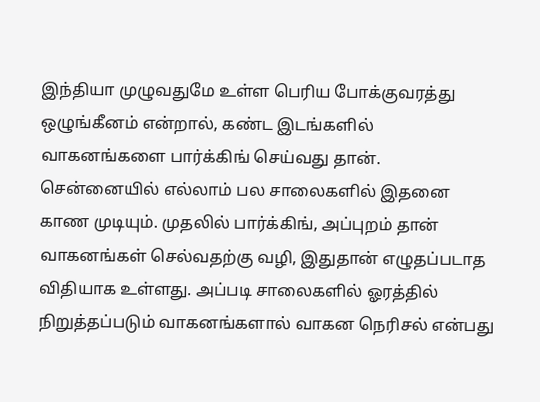இந்தியா முழுவதுமே உள்ள பெரிய போக்குவரத்து ஒழுங்கீனம் என்றால், கண்ட இடங்களில் வாகனங்களை பார்க்கிங் செய்வது தான். சென்னையில் எல்லாம் பல சாலைகளில் இதனை காண முடியும். முதலில் பார்க்கிங், அப்புறம் தான் வாகனங்கள் செல்வதற்கு வழி, இதுதான் எழுதப்படாத விதியாக உள்ளது. அப்படி சாலைகளில் ஓரத்தில் நிறுத்தப்படும் வாகனங்களால் வாகன நெரிசல் என்பது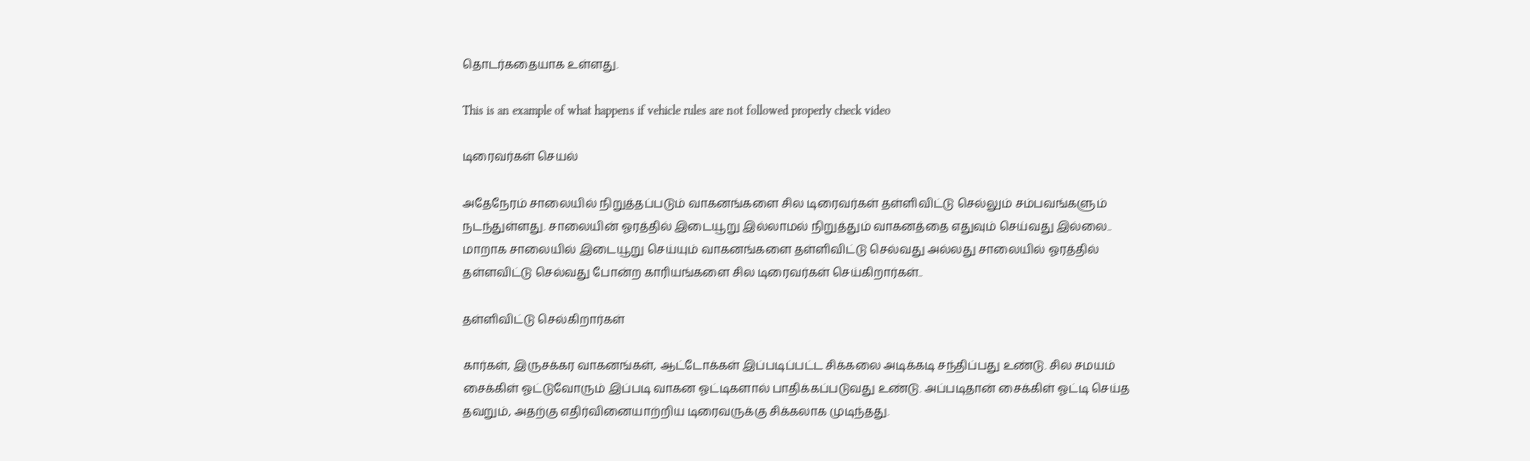தொடர்கதையாக உள்ளது.

This is an example of what happens if vehicle rules are not followed properly check video

டிரைவர்கள் செயல்

அதேநேரம் சாலையில் நிறுத்தப்படும் வாகனங்களை சில டிரைவர்கள் தள்ளிவிட்டு செல்லும் சம்பவங்களும் நடந்துள்ளது. சாலையின் ஓரத்தில் இடையூறு இல்லாமல் நிறுத்தும் வாகனத்தை எதுவும் செய்வது இல்லை.. மாறாக சாலையில் இடையூறு செய்யும் வாகனங்களை தள்ளிவிட்டு செல்வது அல்லது சாலையில் ஓரத்தில் தள்ளவிட்டு செல்வது போன்ற காரியங்களை சில டிரைவர்கள் செய்கிறார்கள்..

தள்ளிவிட்டு செல்கிறார்கள்

கார்கள், இருசக்கர வாகனங்கள், ஆட்டோக்கள் இப்படிப்பட்ட சிக்கலை அடிக்கடி சந்திப்பது உண்டு. சில சமயம் சைக்கிள் ஓட்டுவோரும் இப்படி வாகன ஓட்டிகளால் பாதிக்கப்படுவது உண்டு. அப்படிதான் சைக்கிள் ஓட்டி செய்த தவறும், அதற்கு எதிர்வினையாற்றிய டிரைவருக்கு சிக்கலாக முடிந்தது.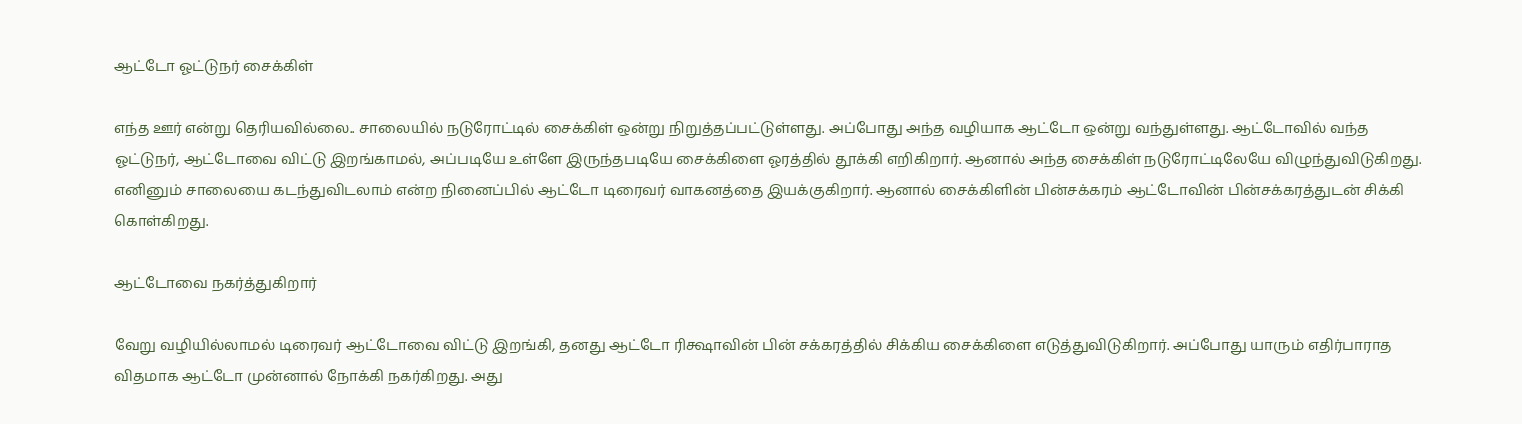ஆட்டோ ஓட்டுநர் சைக்கிள்

எந்த ஊர் என்று தெரியவில்லை.. சாலையில் நடுரோட்டில் சைக்கிள் ஒன்று நிறுத்தப்பட்டுள்ளது. அப்போது அந்த வழியாக ஆட்டோ ஒன்று வந்துள்ளது. ஆட்டோவில் வந்த ஓட்டுநர், ஆட்டோவை விட்டு இறங்காமல், அப்படியே உள்ளே இருந்தபடியே சைக்கிளை ஓரத்தில் தூக்கி எறிகிறார். ஆனால் அந்த சைக்கிள் நடுரோட்டிலேயே விழுந்துவிடுகிறது. எனினும் சாலையை கடந்துவிடலாம் என்ற நினைப்பில் ஆட்டோ டிரைவர் வாகனத்தை இயக்குகிறார். ஆனால் சைக்கிளின் பின்சக்கரம் ஆட்டோவின் பின்சக்கரத்துடன் சிக்கி கொள்கிறது.

ஆட்டோவை நகர்த்துகிறார்

வேறு வழியில்லாமல் டிரைவர் ஆட்டோவை விட்டு இறங்கி, தனது ஆட்டோ ரிக்ஷாவின் பின் சக்கரத்தில் சிக்கிய சைக்கிளை எடுத்துவிடுகிறார். அப்போது யாரும் எதிர்பாராத விதமாக ஆட்டோ முன்னால் நோக்கி நகர்கிறது. அது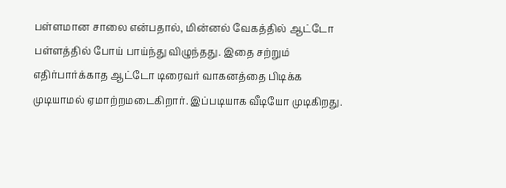பள்ளமான சாலை என்பதால், மின்னல் வேகத்தில் ஆட்டோ பள்ளத்தில் போய் பாய்ந்து விழுந்தது. இதை சற்றும் எதிர்பார்க்காத ஆட்டோ டிரைவர் வாகனத்தை பிடிக்க முடியாமல் ஏமாற்றமடைகிறார். இப்படியாக வீடியோ முடிகிறது.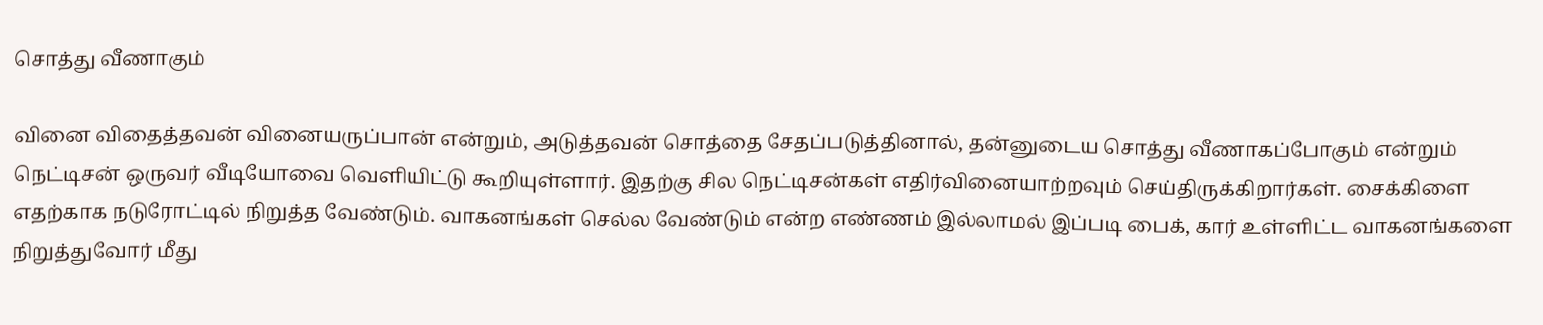சொத்து வீணாகும்

வினை விதைத்தவன் வினையருப்பான் என்றும், அடுத்தவன் சொத்தை சேதப்படுத்தினால், தன்னுடைய சொத்து வீணாகப்போகும் என்றும் நெட்டிசன் ஒருவர் வீடியோவை வெளியிட்டு கூறியுள்ளார். இதற்கு சில நெட்டிசன்கள் எதிர்வினையாற்றவும் செய்திருக்கிறார்கள். சைக்கிளை எதற்காக நடுரோட்டில் நிறுத்த வேண்டும். வாகனங்கள் செல்ல வேண்டும் என்ற எண்ணம் இல்லாமல் இப்படி பைக், கார் உள்ளிட்ட வாகனங்களை நிறுத்துவோர் மீது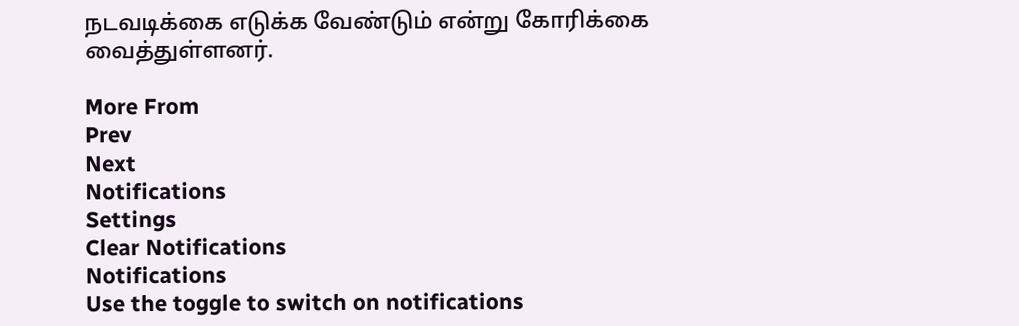நடவடிக்கை எடுக்க வேண்டும் என்று கோரிக்கை வைத்துள்ளனர்.

More From
Prev
Next
Notifications
Settings
Clear Notifications
Notifications
Use the toggle to switch on notifications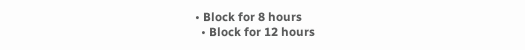• Block for 8 hours
  • Block for 12 hours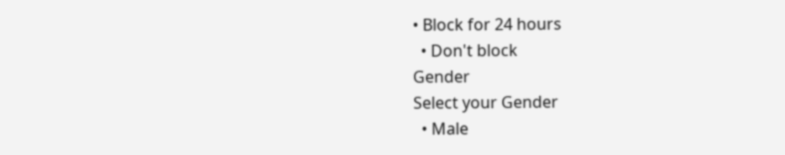• Block for 24 hours
  • Don't block
Gender
Select your Gender
  • Male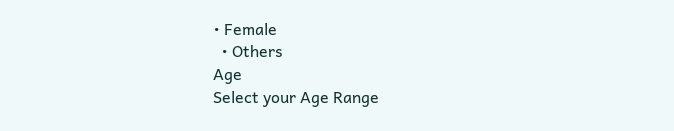• Female
  • Others
Age
Select your Age Range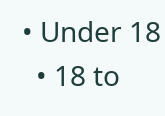• Under 18
  • 18 to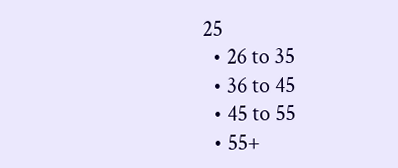25
  • 26 to 35
  • 36 to 45
  • 45 to 55
  • 55+